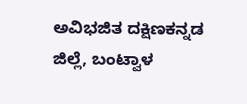ಅವಿಭಜಿತ ದಕ್ಷಿಣಕನ್ನಡ ಜಿಲ್ಲೆ, ಬಂಟ್ವಾಳ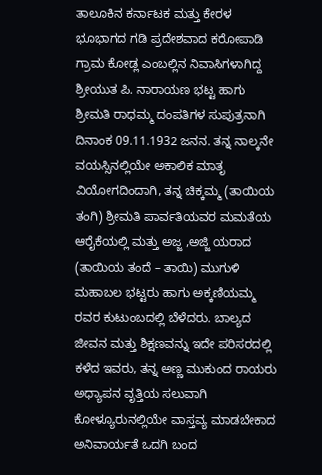ತಾಲೂಕಿನ ಕರ್ನಾಟಕ ಮತ್ತು ಕೇರಳ ಭೂಭಾಗದ ಗಡಿ ಪ್ರದೇಶವಾದ ಕರೋಪಾಡಿ ಗ್ರಾಮ ಕೋಡ್ಲ ಎಂಬಲ್ಲಿನ ನಿವಾಸಿಗಳಾಗಿದ್ದ ಶ್ರೀಯುತ ಪಿ. ನಾರಾಯಣ ಭಟ್ಟ ಹಾಗು ಶ್ರೀಮತಿ ರಾಧಮ್ಮ ದಂಪತಿಗಳ ಸುಪುತ್ರನಾಗಿ ದಿನಾಂಕ 09.11.1932 ಜನನ. ತನ್ನ ನಾಲ್ಕನೇ ವಯಸ್ಸಿನಲ್ಲಿಯೇ ಅಕಾಲಿಕ ಮಾತೃ ವಿಯೋಗದಿಂದಾಗಿ, ತನ್ನ ಚಿಕ್ಕಮ್ಮ (ತಾಯಿಯ ತಂಗಿ) ಶ್ರೀಮತಿ ಪಾರ್ವತಿಯವರ ಮಮತೆಯ ಆರೈಕೆಯಲ್ಲಿ ಮತ್ತು ಅಜ್ಜ ,ಅಜ್ಜಿ ಯರಾದ (ತಾಯಿಯ ತಂದೆ – ತಾಯಿ) ಮುಗುಳಿ ಮಹಾಬಲ ಭಟ್ಟರು ಹಾಗು ಅಕ್ಕಣಿಯಮ್ಮ ರವರ ಕುಟುಂಬದಲ್ಲಿ ಬೆಳೆದರು. ಬಾಲ್ಯದ ಜೀವನ ಮತ್ತು ಶಿಕ್ಷಣವನ್ನು ಇದೇ ಪರಿಸರದಲ್ಲಿ ಕಳೆದ ಇವರು, ತನ್ನ ಅಣ್ಣ ಮುಕುಂದ ರಾಯರು ಅಧ್ಯಾಪನ ವೃತ್ತಿಯ ಸಲುವಾಗಿ ಕೋಳ್ಯೂರುನಲ್ಲಿಯೇ ವಾಸ್ತವ್ಯ ಮಾಡಬೇಕಾದ ಅನಿವಾರ್ಯತೆ ಒದಗಿ ಬಂದ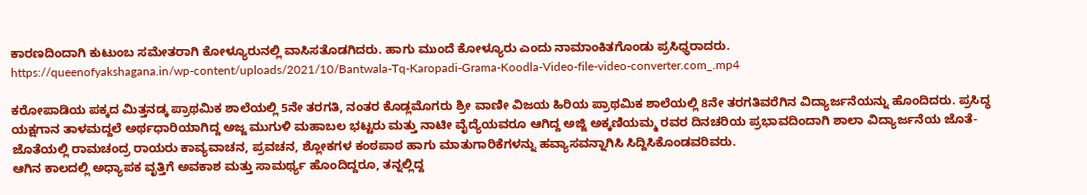ಕಾರಣದಿಂದಾಗಿ ಕುಟುಂಬ ಸಮೇತರಾಗಿ ಕೋಳ್ಯೂರುನಲ್ಲಿ ವಾಸಿಸತೊಡಗಿದರು. ಹಾಗು ಮುಂದೆ ಕೋಳ್ಯೂರು ಎಂದು ನಾಮಾಂಕಿತಗೊಂಡು ಪ್ರಸಿಧ್ಧರಾದರು.
https://queenofyakshagana.in/wp-content/uploads/2021/10/Bantwala-Tq-Karopadi-Grama-Koodla-Video-file-video-converter.com_.mp4

ಕರೋಪಾಡಿಯ ಪಕ್ಕದ ಮಿತ್ತನಡ್ಕ ಪ್ರಾಥಮಿಕ ಶಾಲೆಯಲ್ಲಿ 5ನೇ ತರಗತಿ, ನಂತರ ಕೊಡ್ಲಮೊಗರು ಶ್ರೀ ವಾಣೀ ವಿಜಯ ಹಿರಿಯ ಪ್ರಾಥಮಿಕ ಶಾಲೆಯಲ್ಲಿ 8ನೇ ತರಗತಿವರೆಗಿನ ವಿದ್ಯಾರ್ಜನೆಯನ್ನು ಹೊಂದಿದರು. ಪ್ರಸಿದ್ಧ ಯಕ್ಷಗಾನ ತಾಳಮದ್ದಲೆ ಅರ್ಥಧಾರಿಯಾಗಿದ್ದ ಅಜ್ಜ ಮುಗುಳಿ ಮಹಾಬಲ ಭಟ್ಟರು ಮತ್ತು ನಾಟೀ ವೈದ್ಯೆಯವರೂ ಆಗಿದ್ದ ಅಜ್ಜಿ ಅಕ್ಕಣಿಯಮ್ಮ ರವರ ದಿನಚರಿಯ ಪ್ರಭಾವದಿಂದಾಗಿ ಶಾಲಾ ವಿದ್ಯಾರ್ಜನೆಯ ಜೊತೆ-ಜೊತೆಯಲ್ಲಿ ರಾಮಚಂದ್ರ ರಾಯರು ಕಾವ್ಯವಾಚನ, ಪ್ರವಚನ, ಶ್ಲೋಕಗಳ ಕಂಠಪಾಠ ಹಾಗು ಮಾತುಗಾರಿಕೆಗಳನ್ನು ಹವ್ಯಾಸವನ್ನಾಗಿಸಿ ಸಿದ್ದಿಸಿಕೊಂಡವರಿವರು.
ಆಗಿನ ಕಾಲದಲ್ಲಿ ಅಧ್ಯಾಪಕ ವೃತ್ತಿಗೆ ಅವಕಾಶ ಮತ್ತು ಸಾಮರ್ಥ್ಯ ಹೊಂದಿದ್ದರೂ, ತನ್ನಲ್ಲಿದ್ದ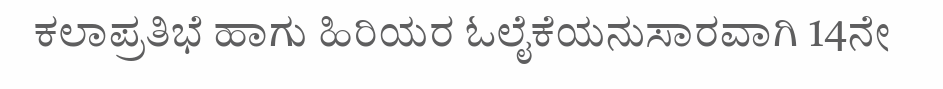ಕಲಾಪ್ರತಿಭೆ ಹಾಗು ಹಿರಿಯರ ಓಲೈಕೆಯನುಸಾರವಾಗಿ 14ನೇ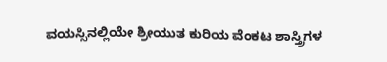ವಯಸ್ಸಿನಲ್ಲಿಯೇ ಶ್ರೀಯುತ ಕುರಿಯ ವೆಂಕಟ ಶಾಸ್ತ್ರಿಗಳ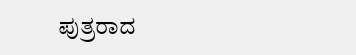ಪುತ್ರರಾದ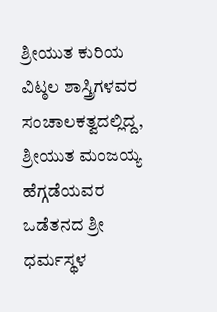ಶ್ರೀಯುತ ಕುರಿಯ ವಿಟ್ಠಲ ಶಾಸ್ತ್ರಿಗಳವರ ಸಂಚಾಲಕತ್ವದಲ್ಲಿದ್ದ, ಶ್ರೀಯುತ ಮಂಜಯ್ಯ ಹೆಗ್ಗಡೆಯವರ ಒಡೆತನದ ಶ್ರೀ ಧರ್ಮಸ್ಥಳ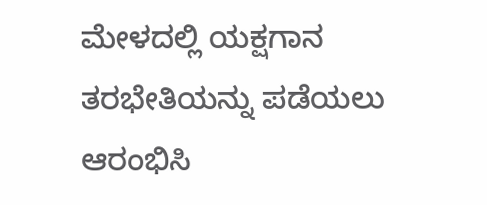ಮೇಳದಲ್ಲಿ ಯಕ್ಷಗಾನ ತರಭೇತಿಯನ್ನು ಪಡೆಯಲು ಆರಂಭಿಸಿ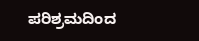ಪರಿಶ್ರಮದಿಂದ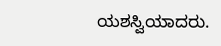ಯಶಸ್ವಿಯಾದರು.